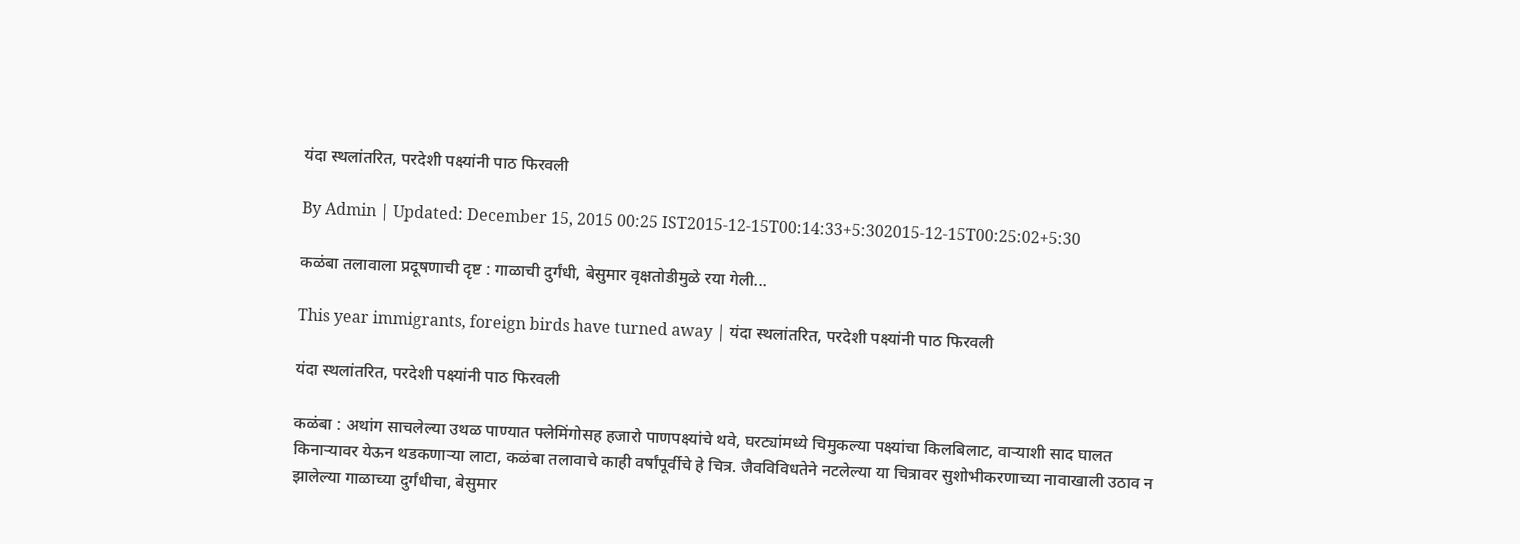यंदा स्थलांतरित, परदेशी पक्ष्यांनी पाठ फिरवली

By Admin | Updated: December 15, 2015 00:25 IST2015-12-15T00:14:33+5:302015-12-15T00:25:02+5:30

कळंबा तलावाला प्रदूषणाची दृष्ट : गाळाची दुर्गंधी, बेसुमार वृक्षतोडीमुळे रया गेली...

This year immigrants, foreign birds have turned away | यंदा स्थलांतरित, परदेशी पक्ष्यांनी पाठ फिरवली

यंदा स्थलांतरित, परदेशी पक्ष्यांनी पाठ फिरवली

कळंबा : अथांग साचलेल्या उथळ पाण्यात फ्लेमिंगोसह हजारो पाणपक्ष्यांचे थवे, घरट्यांमध्ये चिमुकल्या पक्ष्यांचा किलबिलाट, वाऱ्याशी साद घालत किनाऱ्यावर येऊन थडकणाऱ्या लाटा, कळंबा तलावाचे काही वर्षांपूर्वीचे हे चित्र. जैवविविधतेने नटलेल्या या चित्रावर सुशोभीकरणाच्या नावाखाली उठाव न झालेल्या गाळाच्या दुर्गंधीचा, बेसुमार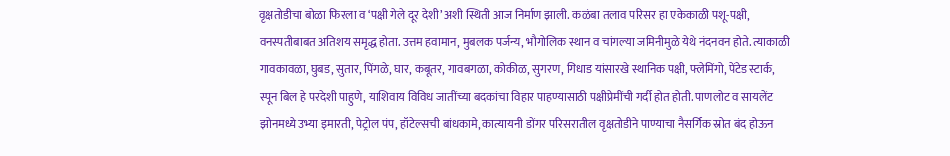वृक्षतोडीचा बोळा फिरला व ‘पक्षी गेले दूर देशी’ अशी स्थिती आज निर्माण झाली. कळंबा तलाव परिसर हा एकेकाळी पशू-पक्षी, वनस्पतीबाबत अतिशय समृद्ध होता. उत्तम हवामान, मुबलक पर्जन्य, भौगोलिक स्थान व चांगल्या जमिनीमुळे येथे नंदनवन होते. त्याकाळी गावकावळा, घुबड, सुतार, पिंगळे, घार, कबूतर, गावबगळा, कोकीळ, सुगरण, गिधाड यांसारखे स्थानिक पक्षी, फ्लेमिंगो, पेंटेड स्टार्क, स्पून बिल हे परदेशी पाहुणे, याशिवाय विविध जातींच्या बदकांचा विहार पाहण्यासाठी पक्षीप्रेमींची गर्दी होत होती. पाणलोट व सायलेंट झोनमध्ये उभ्या इमारती, पेट्रोल पंप, हॉटेल्सची बांधकामे, कात्यायनी डोंगर परिसरातील वृक्षतोडीने पाण्याचा नैसर्गिक स्रोत बंद होऊन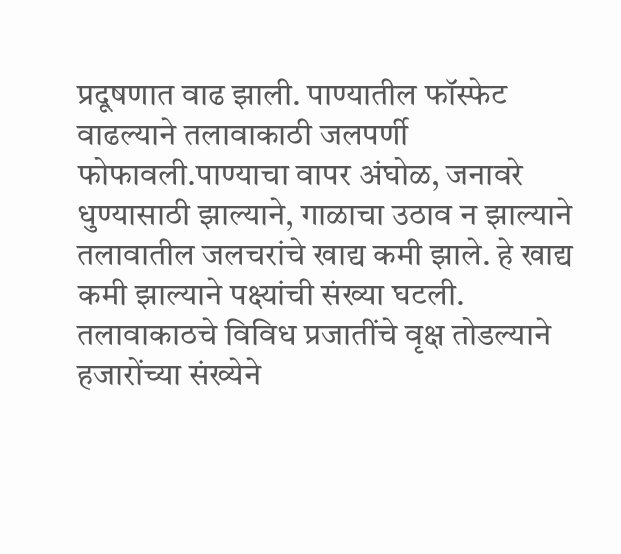प्रदूषणात वाढ झाली. पाण्यातील फॉस्फेट वाढल्याने तलावाकाठी जलपर्णी फोफावली.पाण्याचा वापर अंघोळ, जनावरे धुण्यासाठी झाल्याने, गाळाचा उठाव न झाल्याने तलावातील जलचरांचे खाद्य कमी झाले. हे खाद्य कमी झाल्याने पक्ष्यांची संख्या घटली. तलावाकाठचे विविध प्रजातींचे वृक्ष तोडल्याने हजारोंच्या संख्येने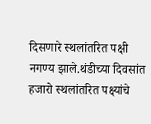दिसणारे स्थलांतरित पक्षी नगण्य झाले.थंडीच्या दिवसांत हजारो स्थलांतरित पक्ष्यांचे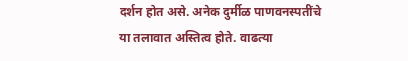दर्शन होत असे. अनेक दुर्मीळ पाणवनस्पतींचे या तलावात अस्तित्व होते. वाढत्या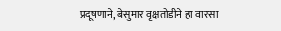प्रदूषणाने, बेसुमार वृक्षतोडीने हा वारसा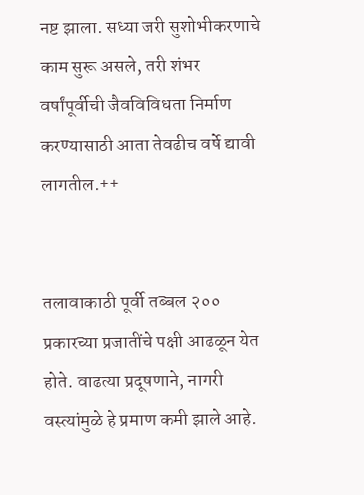नष्ट झाला. सध्या जरी सुशोभीकरणाचे काम सुरू असले, तरी शंभर वर्षांपूर्वीची जैवविविधता निर्माण करण्यासाठी आता तेवढीच वर्षे द्यावी लागतील.++


तलावाकाठी पूर्वी तब्बल २०० प्रकारच्या प्रजातींचे पक्षी आढळून येत होते. वाढत्या प्रदूषणाने, नागरी वस्त्यांमुळे हे प्रमाण कमी झाले आहे.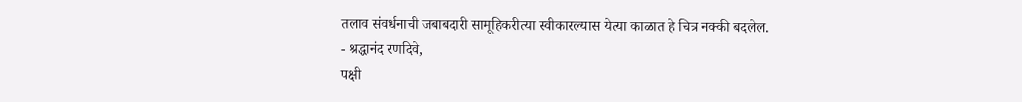तलाव संवर्धनाची जबाबदारी सामूहिकरीत्या स्वीकारल्यास येत्या काळात हे चित्र नक्की बदलेल.
- श्रद्धानंद रणदिवे,
पक्षी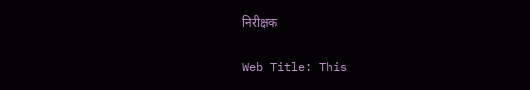निरीक्षक

Web Title: This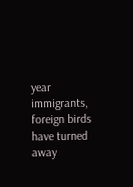year immigrants, foreign birds have turned away